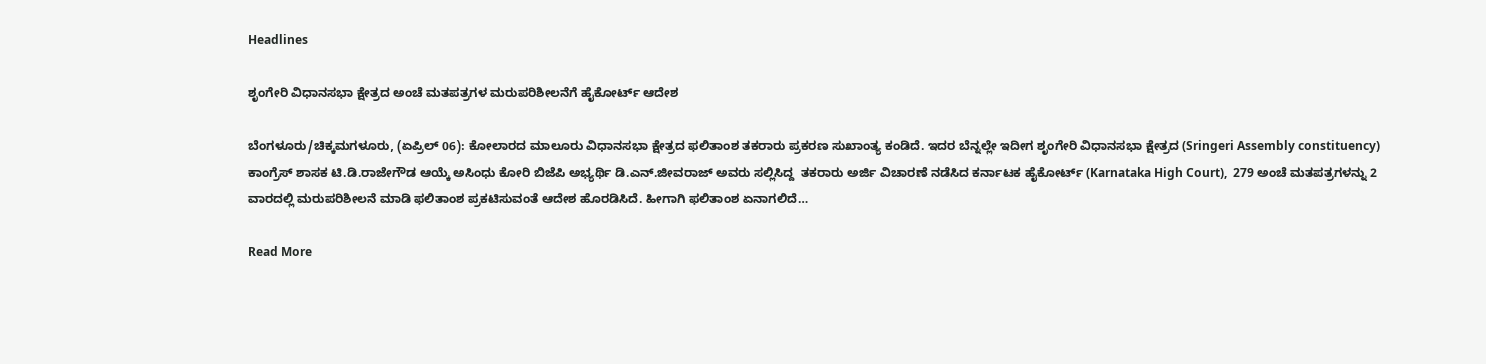Headlines

ಶೃಂಗೇರಿ ವಿಧಾನಸಭಾ ಕ್ಷೇತ್ರದ ಅಂಚೆ ಮತಪತ್ರಗಳ ಮರುಪರಿಶೀಲನೆಗೆ ಹೈಕೋರ್ಟ್ ಆದೇಶ

ಬೆಂಗಳೂರು/ಚಿಕ್ಕಮಗಳೂರು, (ಏಪ್ರಿಲ್ 06): ಕೋಲಾರದ ಮಾಲೂರು ವಿಧಾನಸಭಾ ಕ್ಷೇತ್ರದ ಫಲಿತಾಂಶ ತಕರಾರು ಪ್ರಕರಣ ಸುಖಾಂತ್ಯ ಕಂಡಿದೆ. ಇದರ ಬೆನ್ನಲ್ಲೇ ಇದೀಗ ಶೃಂಗೇರಿ ವಿಧಾನಸಭಾ ಕ್ಷೇತ್ರದ (Sringeri Assembly constituency) ಕಾಂಗ್ರೆಸ್ ಶಾಸಕ ಟಿ.ಡಿ.ರಾಜೇಗೌಡ ಆಯ್ಕೆ ಅಸಿಂಧು ಕೋರಿ ಬಿಜೆಪಿ ಅಭ್ಯರ್ಥಿ ಡಿ.ಎನ್.ಜೀವರಾಜ್ ಅವರು ಸಲ್ಲಿಸಿದ್ದ  ತಕರಾರು ಅರ್ಜಿ ವಿಚಾರಣೆ ನಡೆಸಿದ ಕರ್ನಾಟಕ ಹೈಕೋರ್ಟ್ (Karnataka High Court),  279 ಅಂಚೆ ಮತಪತ್ರಗಳನ್ನು 2 ವಾರದಲ್ಲಿ ಮರುಪರಿಶೀಲನೆ ಮಾಡಿ ಫಲಿತಾಂಶ ಪ್ರಕಟಿಸುವಂತೆ ಆದೇಶ ಹೊರಡಿಸಿದೆ. ಹೀಗಾಗಿ ಫಲಿತಾಂಶ ಏನಾಗಲಿದೆ…

Read More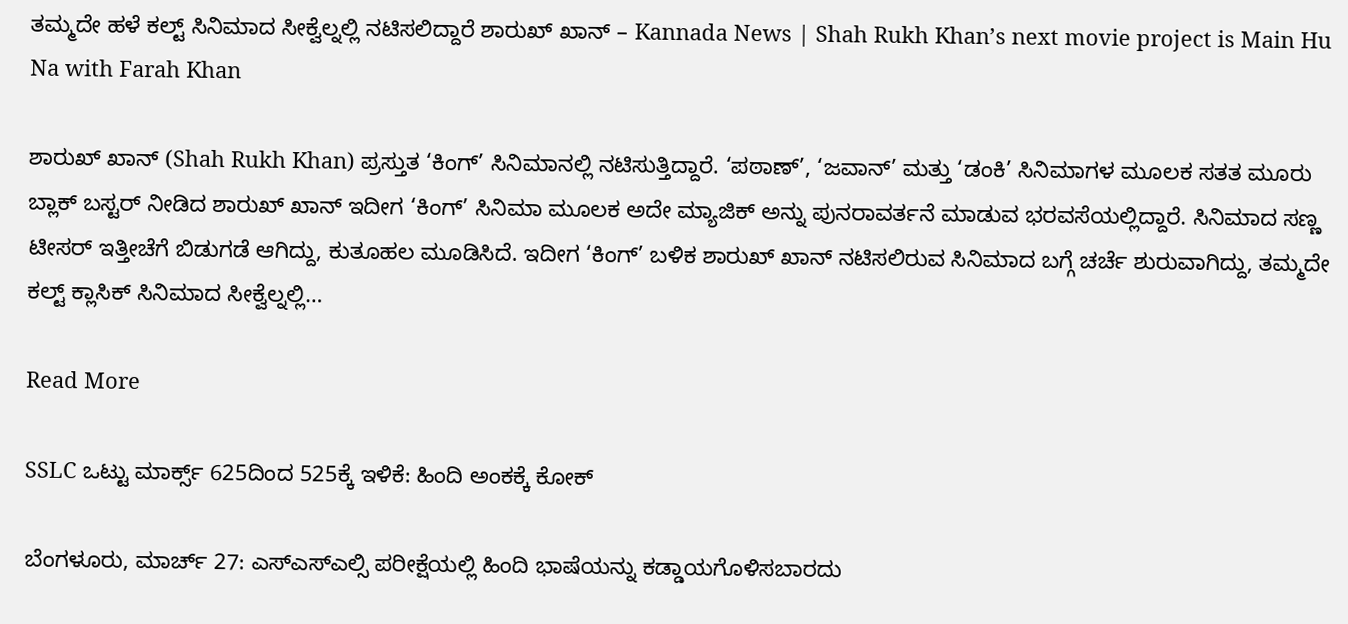ತಮ್ಮದೇ ಹಳೆ ಕಲ್ಟ್ ಸಿನಿಮಾದ ಸೀಕ್ವೆಲ್ನಲ್ಲಿ ನಟಿಸಲಿದ್ದಾರೆ ಶಾರುಖ್ ಖಾನ್ – Kannada News | Shah Rukh Khan’s next movie project is Main Hu Na with Farah Khan

ಶಾರುಖ್ ಖಾನ್ (Shah Rukh Khan) ಪ್ರಸ್ತುತ ‘ಕಿಂಗ್’ ಸಿನಿಮಾನಲ್ಲಿ ನಟಿಸುತ್ತಿದ್ದಾರೆ. ‘ಪಠಾಣ್’, ‘ಜವಾನ್’ ಮತ್ತು ‘ಡಂಕಿ’ ಸಿನಿಮಾಗಳ ಮೂಲಕ ಸತತ ಮೂರು ಬ್ಲಾಕ್ ಬಸ್ಟರ್ ನೀಡಿದ ಶಾರುಖ್ ಖಾನ್ ಇದೀಗ ‘ಕಿಂಗ್’ ಸಿನಿಮಾ ಮೂಲಕ ಅದೇ ಮ್ಯಾಜಿಕ್ ಅನ್ನು ಪುನರಾವರ್ತನೆ ಮಾಡುವ ಭರವಸೆಯಲ್ಲಿದ್ದಾರೆ. ಸಿನಿಮಾದ ಸಣ್ಣ ಟೀಸರ್ ಇತ್ತೀಚೆಗೆ ಬಿಡುಗಡೆ ಆಗಿದ್ದು, ಕುತೂಹಲ ಮೂಡಿಸಿದೆ. ಇದೀಗ ‘ಕಿಂಗ್’ ಬಳಿಕ ಶಾರುಖ್ ಖಾನ್ ನಟಿಸಲಿರುವ ಸಿನಿಮಾದ ಬಗ್ಗೆ ಚರ್ಚೆ ಶುರುವಾಗಿದ್ದು, ತಮ್ಮದೇ ಕಲ್ಟ್ ಕ್ಲಾಸಿಕ್ ಸಿನಿಮಾದ ಸೀಕ್ವೆಲ್ನಲ್ಲಿ…

Read More

SSLC ಒಟ್ಟು ಮಾರ್ಕ್ಸ್ 625ದಿಂದ 525ಕ್ಕೆ ಇಳಿಕೆ: ಹಿಂದಿ ಅಂಕಕ್ಕೆ ಕೋಕ್

ಬೆಂಗಳೂರು, ಮಾರ್ಚ್ 27: ಎಸ್ಎಸ್ಎಲ್ಸಿ ಪರೀಕ್ಷೆಯಲ್ಲಿ ಹಿಂದಿ ಭಾಷೆಯನ್ನು ಕಡ್ಡಾಯಗೊಳಿಸಬಾರದು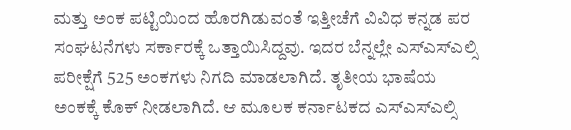ಮತ್ತು ಅಂಕ ಪಟ್ಟಿಯಿಂದ ಹೊರಗಿಡುವಂತೆ ಇತ್ತೀಚೆಗೆ ವಿವಿಧ ಕನ್ನಡ ಪರ ಸಂಘಟನೆಗಳು ಸರ್ಕಾರಕ್ಕೆ ಒತ್ತಾಯಿಸಿದ್ದವು. ಇದರ ಬೆನ್ನಲ್ಲೇ ಎಸ್ಎಸ್ಎಲ್ಸಿ ಪರೀಕ್ಷೆಗೆ 525 ಅಂಕಗಳು ನಿಗದಿ ಮಾಡಲಾಗಿದೆ. ತೃತೀಯ ಭಾಷೆಯ ಅಂಕಕ್ಕೆ ಕೊಕ್ ನೀಡಲಾಗಿದೆ. ಆ ಮೂಲಕ ಕರ್ನಾಟಕದ ಎಸ್ಎಸ್ಎಲ್ಸಿ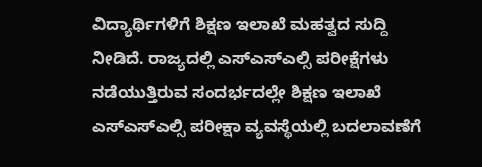ವಿದ್ಯಾರ್ಥಿಗಳಿಗೆ ಶಿಕ್ಷಣ ಇಲಾಖೆ ಮಹತ್ವದ ಸುದ್ದಿ ನೀಡಿದೆ. ರಾಜ್ಯದಲ್ಲಿ ಎಸ್ಎಸ್ಎಲ್ಸಿ ಪರೀಕ್ಷೆಗಳು ನಡೆಯುತ್ತಿರುವ ಸಂದರ್ಭದಲ್ಲೇ ಶಿಕ್ಷಣ ಇಲಾಖೆ ಎಸ್ಎಸ್ಎಲ್ಸಿ ಪರೀಕ್ಷಾ ವ್ಯವಸ್ಥೆಯಲ್ಲಿ ಬದಲಾವಣೆಗೆ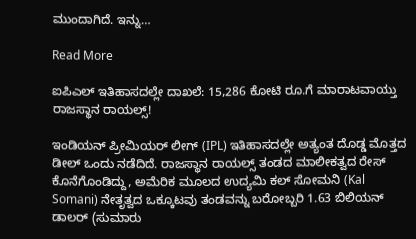ಮುಂದಾಗಿದೆ. ಇನ್ನು…

Read More

ಐಪಿಎಲ್ ಇತಿಹಾಸದಲ್ಲೇ ದಾಖಲೆ: 15,286 ಕೋಟಿ ರೂ.ಗೆ ಮಾರಾಟವಾಯ್ತು ರಾಜಸ್ಥಾನ ರಾಯಲ್ಸ್!

ಇಂಡಿಯನ್ ಪ್ರೀಮಿಯರ್ ಲೀಗ್ (IPL) ಇತಿಹಾಸದಲ್ಲೇ ಅತ್ಯಂತ ದೊಡ್ಡ ಮೊತ್ತದ ಡೀಲ್ ಒಂದು ನಡೆದಿದೆ. ರಾಜಸ್ಥಾನ ರಾಯಲ್ಸ್ ತಂಡದ ಮಾಲೀಕತ್ವದ ರೇಸ್ ಕೊನೆಗೊಂಡಿದ್ದು, ಅಮೆರಿಕ ಮೂಲದ ಉದ್ಯಮಿ ಕಲ್ ಸೋಮನಿ (Kal Somani) ನೇತೃತ್ವದ ಒಕ್ಕೂಟವು ತಂಡವನ್ನು ಬರೋಬ್ಬರಿ 1.63 ಬಿಲಿಯನ್ ಡಾಲರ್ (ಸುಮಾರು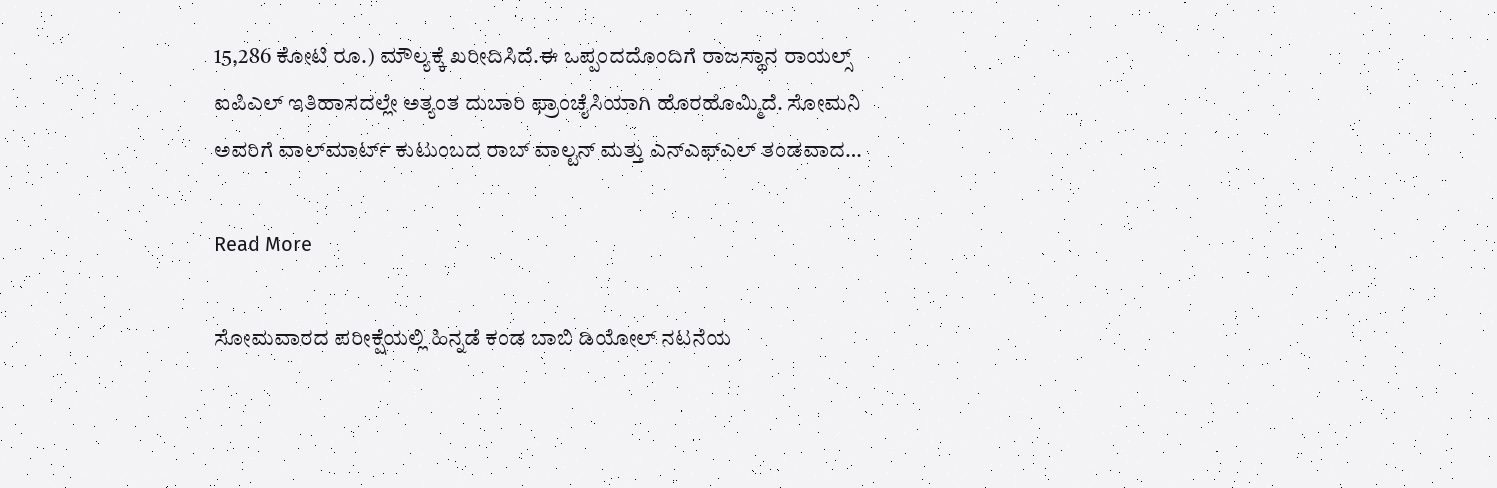15,286 ಕೋಟಿ ರೂ.) ಮೌಲ್ಯಕ್ಕೆ ಖರೀದಿಸಿದೆ.ಈ ಒಪ್ಪಂದದೊಂದಿಗೆ ರಾಜಸ್ಥಾನ ರಾಯಲ್ಸ್ ಐಪಿಎಲ್ ಇತಿಹಾಸದಲ್ಲೇ ಅತ್ಯಂತ ದುಬಾರಿ ಫ್ರಾಂಚೈಸಿಯಾಗಿ ಹೊರಹೊಮ್ಮಿದೆ. ಸೋಮನಿ ಅವರಿಗೆ ವಾಲ್‌ಮಾರ್ಟ್ ಕುಟುಂಬದ ರಾಬ್ ವಾಲ್ಟನ್ ಮತ್ತು ಎನ್‌ಎಫ್‌ಎಲ್ ತಂಡವಾದ…

Read More

ಸೋಮವಾರದ ಪರೀಕ್ಷೆಯಲ್ಲಿ ಹಿನ್ನಡೆ ಕಂಡ ಬಾಬಿ ಡಿಯೋಲ್ ನಟನೆಯ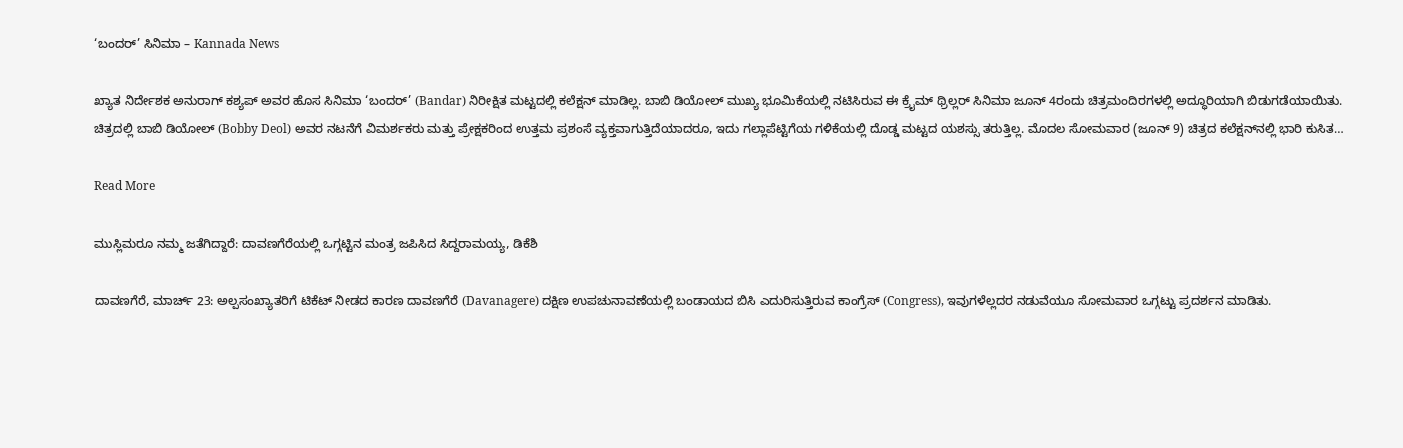‘ಬಂದರ್’ ಸಿನಿಮಾ – Kannada News

ಖ್ಯಾತ ನಿರ್ದೇಶಕ ಅನುರಾಗ್ ಕಶ್ಯಪ್ ಅವರ ಹೊಸ ಸಿನಿಮಾ ‘ಬಂದರ್’ (Bandar) ನಿರೀಕ್ಷಿತ ಮಟ್ಟದಲ್ಲಿ ಕಲೆಕ್ಷನ್ ಮಾಡಿಲ್ಲ. ಬಾಬಿ ಡಿಯೋಲ್ ಮುಖ್ಯ ಭೂಮಿಕೆಯಲ್ಲಿ ನಟಿಸಿರುವ ಈ ಕ್ರೈಮ್ ಥ್ರಿಲ್ಲರ್ ಸಿನಿಮಾ ಜೂನ್ 4ರಂದು ಚಿತ್ರಮಂದಿರಗಳಲ್ಲಿ ಅದ್ಧೂರಿಯಾಗಿ ಬಿಡುಗಡೆಯಾಯಿತು. ಚಿತ್ರದಲ್ಲಿ ಬಾಬಿ ಡಿಯೋಲ್ (Bobby Deol) ಅವರ ನಟನೆಗೆ ವಿಮರ್ಶಕರು ಮತ್ತು ಪ್ರೇಕ್ಷಕರಿಂದ ಉತ್ತಮ ಪ್ರಶಂಸೆ ವ್ಯಕ್ತವಾಗುತ್ತಿದೆಯಾದರೂ, ಇದು ಗಲ್ಲಾಪೆಟ್ಟಿಗೆಯ ಗಳಿಕೆಯಲ್ಲಿ ದೊಡ್ಡ ಮಟ್ಟದ ಯಶಸ್ಸು ತರುತ್ತಿಲ್ಲ. ಮೊದಲ ಸೋಮವಾರ (ಜೂನ್ 9) ಚಿತ್ರದ ಕಲೆಕ್ಷನ್‌ನಲ್ಲಿ ಭಾರಿ ಕುಸಿತ…

Read More

ಮುಸ್ಲಿಮರೂ ನಮ್ಮ ಜತೆಗಿದ್ದಾರೆ: ದಾವಣಗೆರೆಯಲ್ಲಿ ಒಗ್ಗಟ್ಟಿನ ಮಂತ್ರ ಜಪಿಸಿದ ಸಿದ್ದರಾಮಯ್ಯ, ಡಿಕೆಶಿ

ದಾವಣಗೆರೆ, ಮಾರ್ಚ್ 23: ಅಲ್ಪಸಂಖ್ಯಾತರಿಗೆ ಟಿಕೆಟ್ ನೀಡದ ಕಾರಣ ದಾವಣಗೆರೆ (Davanagere) ದಕ್ಷಿಣ ಉಪಚುನಾವಣೆಯಲ್ಲಿ ಬಂಡಾಯದ ಬಿಸಿ ಎದುರಿಸುತ್ತಿರುವ ಕಾಂಗ್ರೆಸ್ (Congress), ಇವುಗಳೆಲ್ಲದರ ನಡುವೆಯೂ ಸೋಮವಾರ ಒಗ್ಗಟ್ಟು ಪ್ರದರ್ಶನ ಮಾಡಿತು.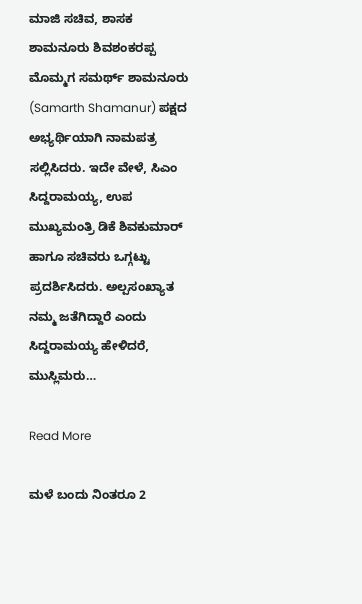ಮಾಜಿ ಸಚಿವ, ಶಾಸಕ ಶಾಮನೂರು ಶಿವಶಂಕರಪ್ಪ ಮೊಮ್ಮಗ ಸಮರ್ಥ್ ಶಾಮನೂರು (Samarth Shamanur) ಪಕ್ಷದ ಅಭ್ಯರ್ಥಿಯಾಗಿ ನಾಮಪತ್ರ ಸಲ್ಲಿಸಿದರು. ಇದೇ ವೇಳೆ, ಸಿಎಂ ಸಿದ್ದರಾಮಯ್ಯ, ಉಪ ಮುಖ್ಯಮಂತ್ರಿ ಡಿಕೆ ಶಿವಕುಮಾರ್ ಹಾಗೂ ಸಚಿವರು ಒಗ್ಗಟ್ಟು ಪ್ರದರ್ಶಿಸಿದರು. ಅಲ್ಪಸಂಖ್ಯಾತ ನಮ್ಮ ಜತೆಗಿದ್ದಾರೆ ಎಂದು ಸಿದ್ದರಾಮಯ್ಯ ಹೇಳಿದರೆ, ಮುಸ್ಲಿಮರು…

Read More

ಮಳೆ ಬಂದು ನಿಂತರೂ 2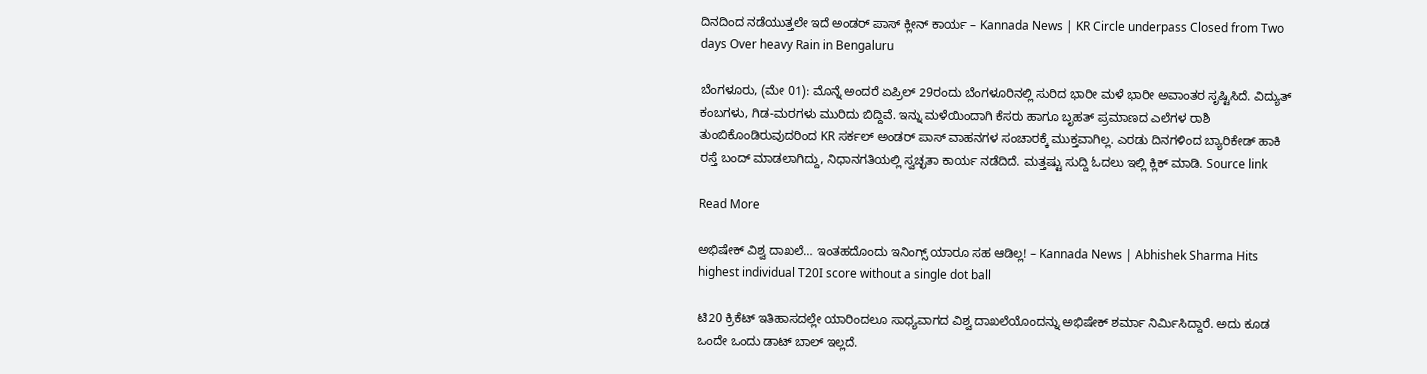ದಿನದಿಂದ ನಡೆಯುತ್ತಲೇ ಇದೆ ಅಂಡರ್ ಪಾಸ್ ಕ್ಲೀನ್ ಕಾರ್ಯ – Kannada News | KR Circle underpass Closed from Two days Over heavy Rain in Bengaluru

ಬೆಂಗಳೂರು, (ಮೇ 01): ಮೊನ್ನೆ ಅಂದರೆ ಏಪ್ರಿಲ್ 29ರಂದು ಬೆಂಗಳೂರಿನಲ್ಲಿ ಸುರಿದ ಭಾರೀ ಮಳೆ ಭಾರೀ ಅವಾಂತರ ಸೃಷ್ಟಿಸಿದೆ. ವಿದ್ಯುತ್ ಕಂಬಗಳು, ಗಿಡ-ಮರಗಳು ಮುರಿದು ಬಿದ್ದಿವೆ. ಇನ್ನು ಮಳೆಯಿಂದಾಗಿ ಕೆಸರು ಹಾಗೂ ಬೃಹತ್ ಪ್ರಮಾಣದ ಎಲೆಗಳ ರಾಶಿ ತುಂಬಿಕೊಂಡಿರುವುದರಿಂದ KR ಸರ್ಕಲ್ ಅಂಡರ್ ಪಾಸ್ ವಾಹನಗಳ ಸಂಚಾರಕ್ಕೆ ಮುಕ್ತವಾಗಿಲ್ಲ. ಎರಡು ದಿನಗಳಿಂದ ಬ್ಯಾರಿಕೇಡ್ ಹಾಕಿ ರಸ್ತೆ ಬಂದ್ ಮಾಡಲಾಗಿದ್ದು, ನಿಧಾನಗತಿಯಲ್ಲಿ ಸ್ವಚ್ಛತಾ ಕಾರ್ಯ ನಡೆದಿದೆ. ಮತ್ತಷ್ಟು ಸುದ್ದಿ ಓದಲು ಇಲ್ಲಿ ಕ್ಲಿಕ್ ಮಾಡಿ. Source link

Read More

ಅಭಿಷೇಕ್ ವಿಶ್ವ ದಾಖಲೆ… ಇಂತಹದೊಂದು ಇನಿಂಗ್ಸ್ ಯಾರೂ ಸಹ ಆಡಿಲ್ಲ! – Kannada News | Abhishek Sharma Hits highest individual T20I score without a single dot ball

ಟಿ20 ಕ್ರಿಕೆಟ್ ಇತಿಹಾಸದಲ್ಲೇ ಯಾರಿಂದಲೂ ಸಾಧ್ಯವಾಗದ ವಿಶ್ವ ದಾಖಲೆಯೊಂದನ್ನು ಅಭಿಷೇಕ್ ಶರ್ಮಾ ನಿರ್ಮಿಸಿದ್ದಾರೆ. ಅದು ಕೂಡ ಒಂದೇ ಒಂದು ಡಾಟ್ ಬಾಲ್ ಇಲ್ಲದೆ.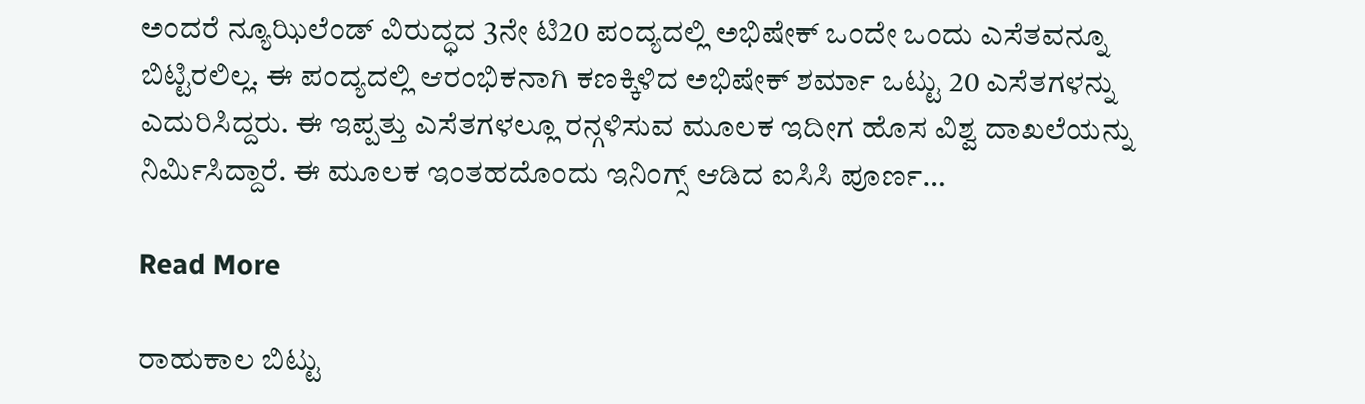ಅಂದರೆ ನ್ಯೂಝಿಲೆಂಡ್ ವಿರುದ್ಧದ 3ನೇ ಟಿ20 ಪಂದ್ಯದಲ್ಲಿ ಅಭಿಷೇಕ್ ಒಂದೇ ಒಂದು ಎಸೆತವನ್ನೂ ಬಿಟ್ಟಿರಲಿಲ್ಲ. ಈ ಪಂದ್ಯದಲ್ಲಿ ಆರಂಭಿಕನಾಗಿ ಕಣಕ್ಕಿಳಿದ ಅಭಿಷೇಕ್ ಶರ್ಮಾ ಒಟ್ಟು 20 ಎಸೆತಗಳನ್ನು ಎದುರಿಸಿದ್ದರು. ಈ ಇಪ್ಪತ್ತು ಎಸೆತಗಳಲ್ಲೂ ರನ್ಗಳಿಸುವ ಮೂಲಕ ಇದೀಗ ಹೊಸ ವಿಶ್ವ ದಾಖಲೆಯನ್ನು ನಿರ್ಮಿಸಿದ್ದಾರೆ. ಈ ಮೂಲಕ ಇಂತಹದೊಂದು ಇನಿಂಗ್ಸ್ ಆಡಿದ ಐಸಿಸಿ ಪೂರ್ಣ…

Read More

ರಾಹುಕಾಲ ಬಿಟ್ಟು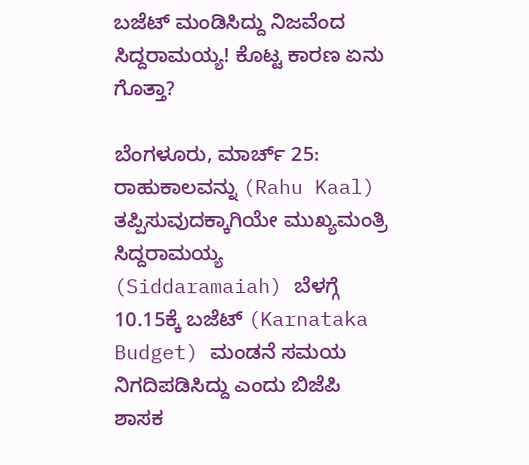ಬಜೆಟ್ ಮಂಡಿಸಿದ್ದು ನಿಜವೆಂದ ಸಿದ್ದರಾಮಯ್ಯ! ಕೊಟ್ಟ ಕಾರಣ ಏನು ಗೊತ್ತಾ?

ಬೆಂಗಳೂರು, ಮಾರ್ಚ್ 25: ರಾಹುಕಾಲವನ್ನು (Rahu Kaal) ತಪ್ಪಿಸುವುದಕ್ಕಾಗಿಯೇ ಮುಖ್ಯಮಂತ್ರಿ ಸಿದ್ದರಾಮಯ್ಯ (Siddaramaiah) ಬೆಳಗ್ಗೆ 10.15ಕ್ಕೆ ಬಜೆಟ್ (Karnataka Budget) ಮಂಡನೆ ಸಮಯ ನಿಗದಿಪಡಿಸಿದ್ದು ಎಂದು ಬಿಜೆಪಿ ಶಾಸಕ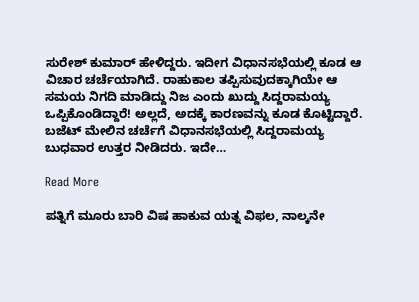ಸುರೇಶ್ ಕುಮಾರ್ ಹೇಳಿದ್ದರು. ಇದೀಗ ವಿಧಾನಸಭೆಯಲ್ಲಿ ಕೂಡ ಆ ವಿಚಾರ ಚರ್ಚೆಯಾಗಿದೆ. ರಾಹುಕಾಲ ತಪ್ಪಿಸುವುದಕ್ಕಾಗಿಯೇ ಆ ಸಮಯ ನಿಗದಿ ಮಾಡಿದ್ದು ನಿಜ ಎಂದು ಖುದ್ದು ಸಿದ್ದರಾಮಯ್ಯ ಒಪ್ಪಿಕೊಂಡಿದ್ದಾರೆ! ಅಲ್ಲದೆ, ಅದಕ್ಕೆ ಕಾರಣವನ್ನು ಕೂಡ ಕೊಟ್ಟಿದ್ದಾರೆ. ಬಜೆಟ್ ಮೇಲಿನ ಚರ್ಚೆಗೆ ವಿಧಾನಸಭೆಯಲ್ಲಿ ಸಿದ್ದರಾಮಯ್ಯ ಬುಧವಾರ ಉತ್ತರ ನೀಡಿದರು. ಇದೇ…

Read More

ಪತ್ನಿಗೆ ಮೂರು ಬಾರಿ ವಿಷ ಹಾಕುವ ಯತ್ನ ವಿಫಲ, ನಾಲ್ಕನೇ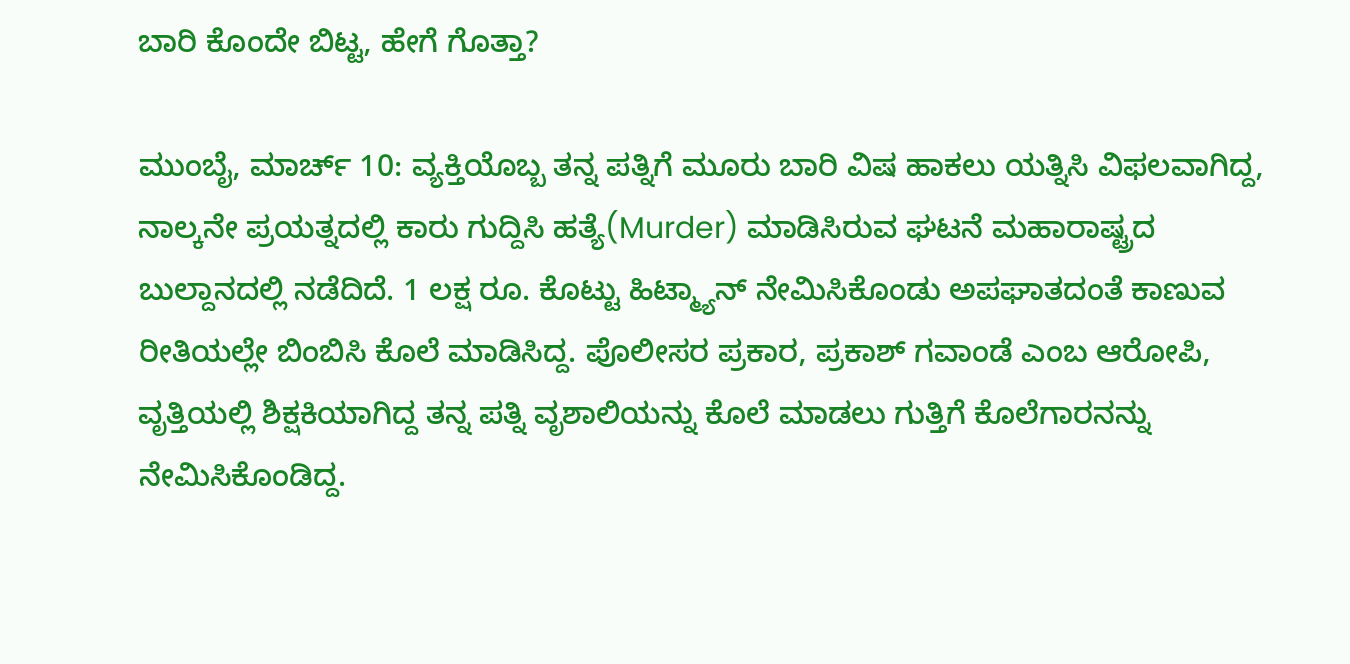ಬಾರಿ ಕೊಂದೇ ಬಿಟ್ಟ, ಹೇಗೆ ಗೊತ್ತಾ?

ಮುಂಬೈ, ಮಾರ್ಚ್ 10: ವ್ಯಕ್ತಿಯೊಬ್ಬ ತನ್ನ ಪತ್ನಿಗೆ ಮೂರು ಬಾರಿ ವಿಷ ಹಾಕಲು ಯತ್ನಿಸಿ ವಿಫಲವಾಗಿದ್ದ, ನಾಲ್ಕನೇ ಪ್ರಯತ್ನದಲ್ಲಿ ಕಾರು ಗುದ್ದಿಸಿ ಹತ್ಯೆ(Murder) ಮಾಡಿಸಿರುವ ಘಟನೆ ಮಹಾರಾಷ್ಟ್ರದ ಬುಲ್ದಾನದಲ್ಲಿ ನಡೆದಿದೆ. 1 ಲಕ್ಷ ರೂ. ಕೊಟ್ಟು ಹಿಟ್ಮ್ಯಾನ್ ನೇಮಿಸಿಕೊಂಡು ಅಪಘಾತದಂತೆ ಕಾಣುವ ರೀತಿಯಲ್ಲೇ ಬಿಂಬಿಸಿ ಕೊಲೆ ಮಾಡಿಸಿದ್ದ. ಪೊಲೀಸರ ಪ್ರಕಾರ, ಪ್ರಕಾಶ್ ಗವಾಂಡೆ ಎಂಬ ಆರೋಪಿ, ವೃತ್ತಿಯಲ್ಲಿ ಶಿಕ್ಷಕಿಯಾಗಿದ್ದ ತನ್ನ ಪತ್ನಿ ವೃಶಾಲಿಯನ್ನು ಕೊಲೆ ಮಾಡಲು ಗುತ್ತಿಗೆ ಕೊಲೆಗಾರನನ್ನು ನೇಮಿಸಿಕೊಂಡಿದ್ದ.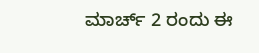ಮಾರ್ಚ್ 2 ರಂದು ಈ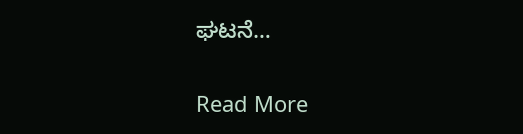ಘಟನೆ…

Read More